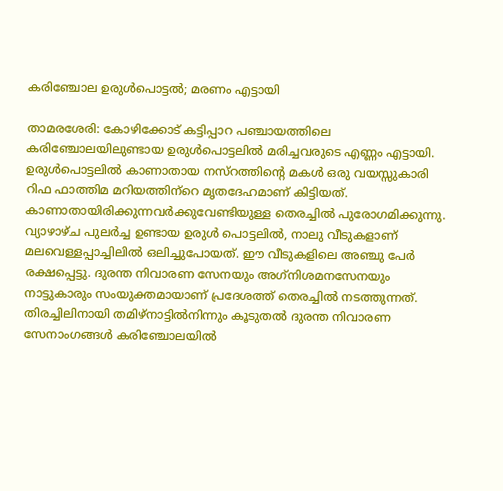കരിഞ്ചോല ഉരുള്‍പൊട്ടല്‍; മരണം എട്ടായി

താമരശേരി: കോഴിക്കോട് കട്ടിപ്പാറ പഞ്ചായത്തിലെ കരിഞ്ചോലയിലുണ്ടായ ഉരുള്‍പൊട്ടലില്‍ മരിച്ചവരുടെ എണ്ണം എട്ടായി. ഉരുള്‍പൊട്ടലില്‍ കാണാതായ നസ്‌റത്തിന്റെ മകള്‍ ഒരു വയസ്സുകാരി റിഫ ഫാത്തിമ മറിയത്തിന്‌റെ മൃതദേഹമാണ് കിട്ടിയത്. കാണാതായിരിക്കുന്നവര്‍ക്കുവേണ്ടിയുള്ള തെരച്ചില്‍ പുരോഗമിക്കുന്നു. വ്യാഴാഴ്ച പുലര്‍ച്ച ഉണ്ടായ ഉരുള്‍ പൊട്ടലില്‍, നാലു വീടുകളാണ് മലവെള്ളപ്പാച്ചിലില്‍ ഒലിച്ചുപോയത്. ഈ വീടുകളിലെ അഞ്ചു പേര്‍ രക്ഷപ്പെട്ടു. ദുരന്ത നിവാരണ സേനയും അഗ്‌നിശമനസേനയും നാട്ടുകാരും സംയുക്തമായാണ് പ്രദേശത്ത് തെരച്ചില്‍ നടത്തുന്നത്. തിരച്ചിലിനായി തമിഴ്‌നാട്ടില്‍നിന്നും കൂടുതല്‍ ദുരന്ത നിവാരണ സേനാംഗങ്ങള്‍ കരിഞ്ചോലയില്‍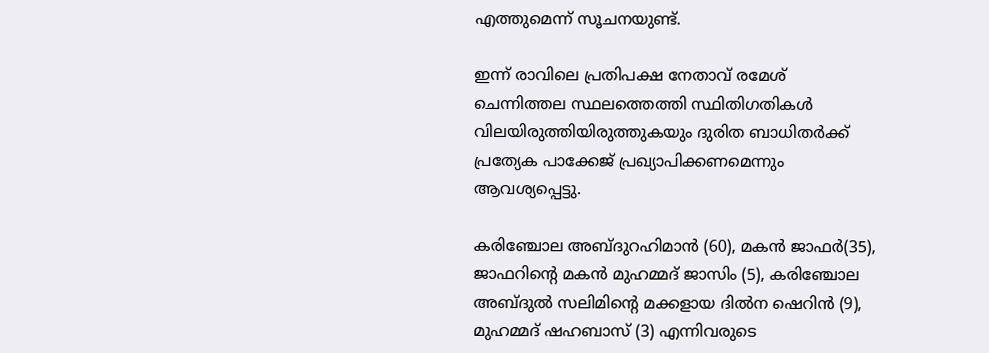എത്തുമെന്ന് സൂചനയുണ്ട്.

ഇന്ന് രാവിലെ പ്രതിപക്ഷ നേതാവ് രമേശ് ചെന്നിത്തല സ്ഥലത്തെത്തി സ്ഥിതിഗതികള്‍ വിലയിരുത്തിയിരുത്തുകയും ദുരിത ബാധിതര്‍ക്ക് പ്രത്യേക പാക്കേജ് പ്രഖ്യാപിക്കണമെന്നും ആവശ്യപ്പെട്ടു.

കരിഞ്ചോല അബ്ദുറഹിമാന്‍ (60), മകന്‍ ജാഫര്‍(35), ജാഫറിന്റെ മകന്‍ മുഹമ്മദ് ജാസിം (5), കരിഞ്ചോല അബ്ദുല്‍ സലിമിന്റെ മക്കളായ ദില്‍ന ഷെറിന്‍ (9), മുഹമ്മദ് ഷഹബാസ് (3) എന്നിവരുടെ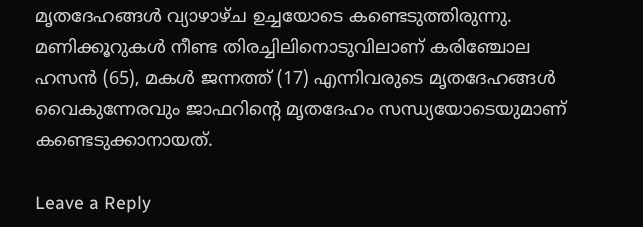മൃതദേഹങ്ങള്‍ വ്യാഴാഴ്ച ഉച്ചയോടെ കണ്ടെടുത്തിരുന്നു. മണിക്കൂറുകള്‍ നീണ്ട തിരച്ചിലിനൊടുവിലാണ് കരിഞ്ചോല ഹസന്‍ (65), മകള്‍ ജന്നത്ത് (17) എന്നിവരുടെ മൃതദേഹങ്ങള്‍ വൈകുന്നേരവും ജാഫറിന്റെ മൃതദേഹം സന്ധ്യയോടെയുമാണ് കണ്ടെടുക്കാനായത്.

Leave a Reply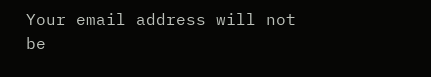Your email address will not be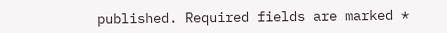published. Required fields are marked *